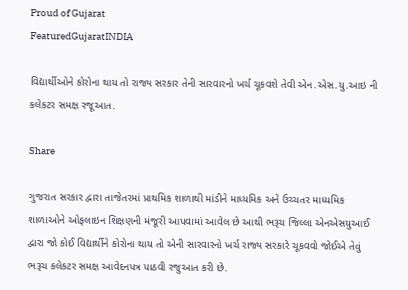Proud of Gujarat
FeaturedGujaratINDIA

વિદ્યાર્થીઓને કોરોના થાય તો રાજ્ય સરકાર તેની સારવારનો ખર્ચ ચૂકવશે તેવી એન.એસ.યુ.આઇ ની કલેકટર સમક્ષ રજૂઆત.

Share

ગુજરાત સરકાર દ્વારા તાજેતરમાં પ્રાથમિક શાળાથી માંડીને માધ્યમિક અને ઉચ્ચતર માધ્યમિક શાળાઓને ઓફલાઇન શિક્ષણની મંજૂરી આપવામાં આવેલ છે આથી ભરૂચ જિલ્લા એનએસયુઆઈ દ્વારા જો કોઈ વિદ્યાર્થીને કોરોના થાય તો એની સારવારનો ખર્ચ રાજ્ય સરકારે ચૂકવવો જોઈએ તેવું ભરૂચ કલેકટર સમક્ષ આવેદનપત્ર પાઠવી રજુઆત કરી છે.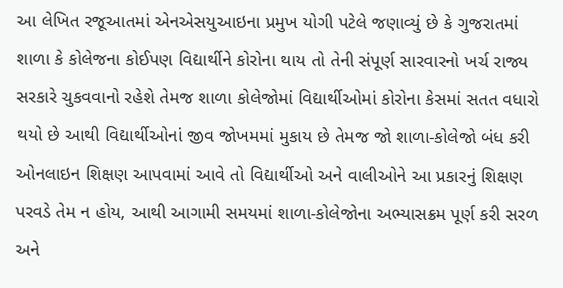આ લેખિત રજૂઆતમાં એનએસયુઆઇના પ્રમુખ યોગી પટેલે જણાવ્યું છે કે ગુજરાતમાં શાળા કે કોલેજના કોઈપણ વિદ્યાર્થીને કોરોના થાય તો તેની સંપૂર્ણ સારવારનો ખર્ચ રાજ્ય સરકારે ચુકવવાનો રહેશે તેમજ શાળા કોલેજોમાં વિદ્યાર્થીઓમાં કોરોના કેસમાં સતત વધારો થયો છે આથી વિદ્યાર્થીઓનાં જીવ જોખમમાં મુકાય છે તેમજ જો શાળા-કોલેજો બંધ કરી ઓનલાઇન શિક્ષણ આપવામાં આવે તો વિદ્યાર્થીઓ અને વાલીઓને આ પ્રકારનું શિક્ષણ પરવડે તેમ ન હોય, આથી આગામી સમયમાં શાળા-કોલેજોના અભ્યાસક્રમ પૂર્ણ કરી સરળ અને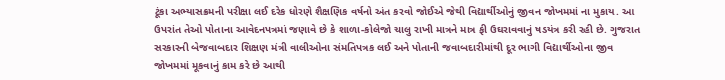ટૂંકા અભ્યાસક્રમની પરીક્ષા લઈ દરેક ધોરણે શૈક્ષણિક વર્ષનો અંત કરવો જોઈએ જેથી વિદ્યાર્થીઓનું જીવન જોખમમાં ના મુકાય. આ ઉપરાંત તેઓ પોતાના આવેદનપત્રમાં જણાવે છે કે શાળા-કોલેજો ચાલુ રાખી માત્રને માત્ર ફી ઉઘરાવવાનું ષડયંત્ર કરી રહી છે. ગુજરાત સરકારની બેજવાબદાર શિક્ષણ મંત્રી વાલીઓના સંમતિપત્રક લઈ અને પોતાની જવાબદારીમાંથી દૂર ભાગી વિદ્યાર્થીઓના જીવ જોખમમાં મૂકવાનું કામ કરે છે આથી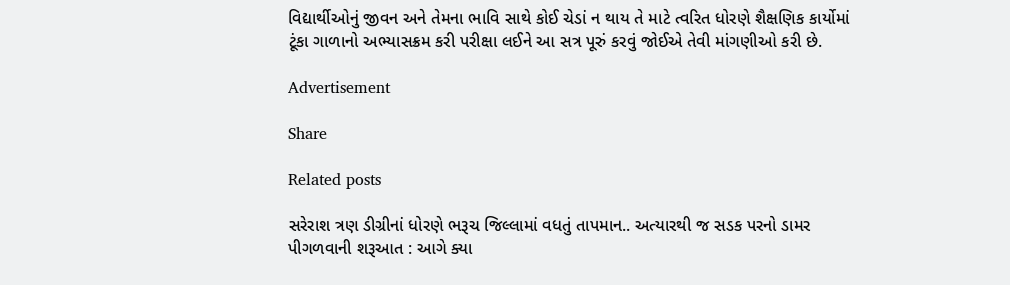વિદ્યાર્થીઓનું જીવન અને તેમના ભાવિ સાથે કોઈ ચેડાં ન થાય તે માટે ત્વરિત ધોરણે શૈક્ષણિક કાર્યોમાં ટૂંકા ગાળાનો અભ્યાસક્રમ કરી પરીક્ષા લઈને આ સત્ર પૂરું કરવું જોઈએ તેવી માંગણીઓ કરી છે.

Advertisement

Share

Related posts

સરેરાશ ત્રણ ડીગ્રીનાં ધોરણે ભરૂચ જિલ્લામાં વધતું તાપમાન.. અત્યારથી જ સડક પરનો ડામર પીગળવાની શરૂઆત : આગે ક્યા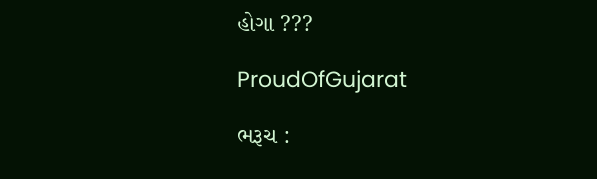હોગા ???

ProudOfGujarat

ભરૂચ :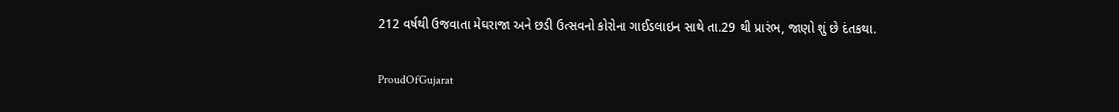212 વર્ષથી ઉજવાતા મેઘરાજા અને છડી ઉત્સવનો કોરોના ગાઈડલાઇન સાથે તા.29 થી પ્રારંભ, જાણો શું છે દંતકથા.

ProudOfGujarat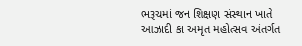ભરૂચમાં જન શિક્ષણ સંસ્થાન ખાતે આઝાદી કા અમૃત મહોત્સવ અંતર્ગત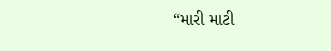“મારી માટી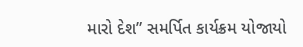મારો દેશ” સમર્પિત કાર્યક્રમ યોજાયો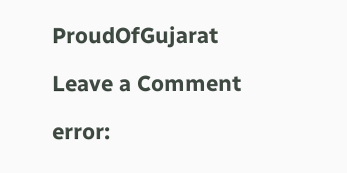ProudOfGujarat

Leave a Comment

error: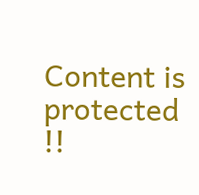Content is protected !!